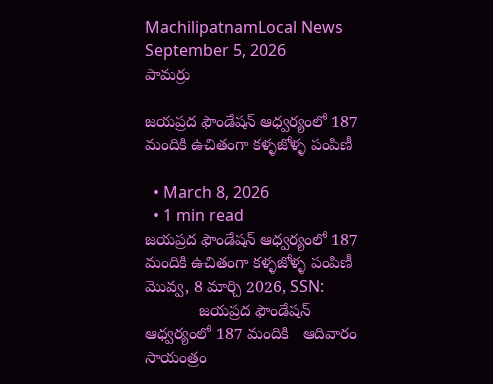MachilipatnamLocal News
September 5, 2026
పామర్రు

జయప్రద ఫౌండేషన్ ఆధ్వర్యంలో 187 మందికి ఉచితంగా కళ్ళజోళ్ళ పంపిణీ

  • March 8, 2026
  • 1 min read
జయప్రద ఫౌండేషన్ ఆధ్వర్యంలో 187 మందికి ఉచితంగా కళ్ళజోళ్ళ పంపిణీ
మొవ్వ, 8 మార్చి 2026, SSN:
            జయప్రద ఫౌండేషన్ ఆధ్వర్యంలో 187 మందికి   ఆదివారం సాయంత్రం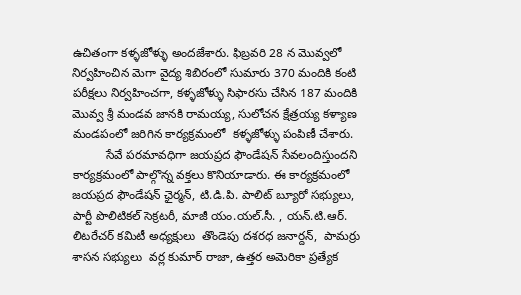ఉచితంగా కళ్ళజోళ్ళు అందజేశారు. ఫిబ్రవరి 28 న మొవ్వలో నిర్వహించిన మెగా వైద్య శిబిరంలో సుమారు 370 మందికి కంటి పరీక్షలు నిర్వహించగా, కళ్ళజోళ్ళు సిఫారసు చేసిన 187 మందికి మొవ్వ శ్రీ మండవ జానకి రామయ్య, సులోచన క్షేత్రయ్య కళ్యాణ మండపంలో జరిగిన కార్యక్రమంలో  కళ్ళజోళ్ళు పంపిణీ చేశారు.
          సేవే పరమావధిగా జయప్రద ఫౌండేషన్ సేవలందిస్తుందని కార్యక్రమంలో పాల్గొన్న వక్తలు కొనియాడారు. ఈ కార్యక్రమంలో జయప్రద ఫౌండేషన్ ఛైర్మన్, టి.డి.పి. పాలిట్ బ్యూరో సభ్యులు, పార్టీ పొలిటికల్ సెక్రటరీ, మాజీ యం.యల్.సీ. , యన్.టి.ఆర్. లిటరేచర్ కమిటీ అధ్యక్షులు  తొండెపు దశరధ జనార్దన్,  పామర్రు శాసన సభ్యులు  వర్ల కుమార్ రాజా, ఉత్తర అమెరికా ప్రత్యేక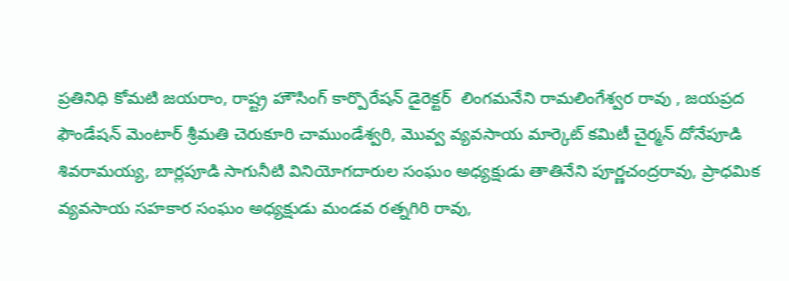ప్రతినిధి కోమటి జయరాం, రాష్ట్ర హౌసింగ్ కార్పొరేషన్ డైరెక్టర్  లింగమనేని రామలింగేశ్వర రావు , జయప్రద ఫౌండేషన్ మెంటార్ శ్రీమతి చెరుకూరి చాముండేశ్వరి, మొవ్వ వ్యవసాయ మార్కెట్ కమిటీ చైర్మన్ దోనేపూడి శివరామయ్య, బార్లపూడి సాగునీటి వినియోగదారుల సంఘం అధ్యక్షుడు తాతినేని పూర్ణచంద్రరావు, ప్రాధమిక వ్యవసాయ సహకార సంఘం అధ్యక్షుడు మండవ రత్నగిరి రావు,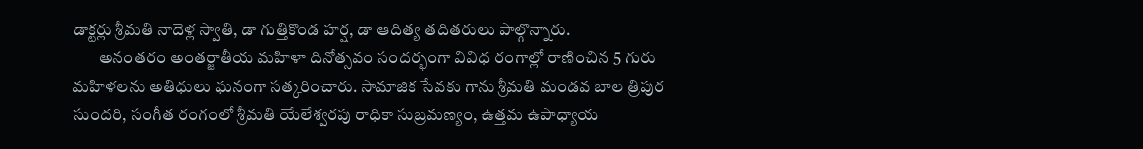డాక్టర్లు శ్రీమతి నాదెళ్ల స్వాతి, డా గుత్తికొండ హర్ష, డా ఆదిత్య తదితరులు పాల్గొన్నారు.
        అనంతరం అంతర్జాతీయ మహిళా దినోత్సవం సందర్భంగా వివిధ రంగాల్లో రాణించిన 5 గురు మహిళలను అతిధులు ఘనంగా సత్కరించారు. సామాజిక సేవకు గాను శ్రీమతి మండవ బాల త్రిపుర సుందరి, సంగీత రంగంలో శ్రీమతి యేలేశ్వరపు రాధికా సుబ్రమణ్యం, ఉత్తమ ఉపాధ్యాయ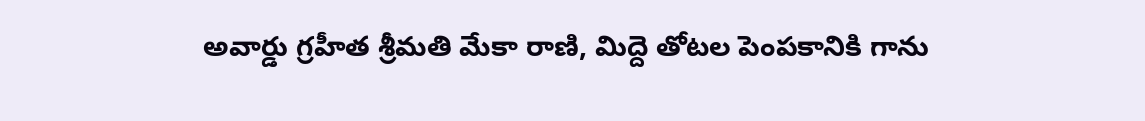అవార్డు గ్రహీత శ్రీమతి మేకా రాణి, మిద్దె తోటల పెంపకానికి గాను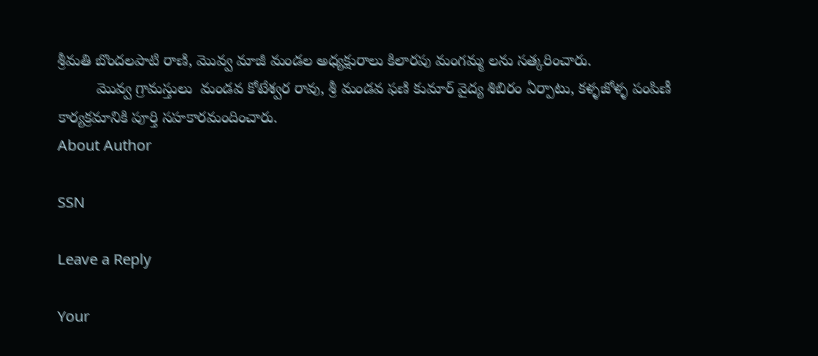శ్రీమతి బొందలపాటి రాణి, మొవ్వ మాజీ మండల అధ్యక్షురాలు కిలారపు మంగమ్మ లను సత్కరించారు.
         మొవ్వ గ్రామస్తులు  మండవ కోటేశ్వర రావు, శ్రీ మండవ ఫణి కుమార్ వైద్య శిబిరం ఏర్పాటు, కళ్ళజోళ్ళ పంపిణీ కార్యక్రమానికి పూర్తి సహకారమందించారు.
About Author

SSN

Leave a Reply

Your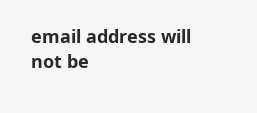email address will not be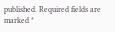published. Required fields are marked *